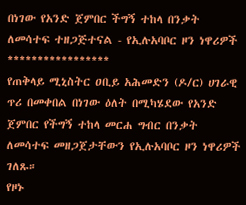በነገው የአንድ ጀምበር ችግኝ ተከላ በንቃት ለመሳተፍ ተዘጋጅተናል - የኢሉአባቦር ዞን ነዋሪዎች
*****************
የጠቅላይ ሚኒስትር ዐቢይ አሕመድን (ዶ/ር) ሀገራዊ ጥሪ በመቀበል በነገው ዕለት በሚካሄደው የአንድ ጀምበር የችግኝ ተከላ መርሐ ግብር በንቃት ለመሳተፍ መዘጋጀታቸውን የኢሉአባቦር ዞን ነዋሪዎች ገለጹ።
የዞኑ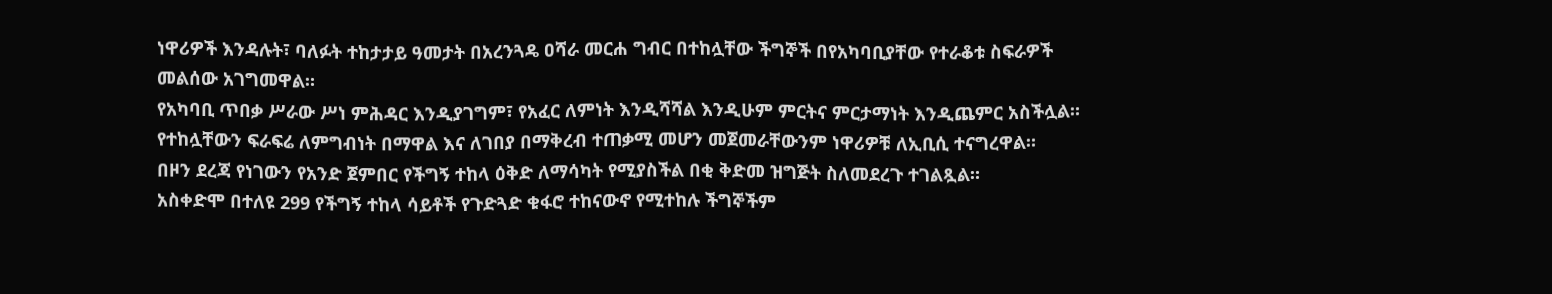ነዋሪዎች እንዳሉት፣ ባለፉት ተከታታይ ዓመታት በአረንጓዴ ዐሻራ መርሐ ግብር በተከሏቸው ችግኞች በየአካባቢያቸው የተራቆቱ ስፍራዎች መልሰው አገግመዋል።
የአካባቢ ጥበቃ ሥራው ሥነ ምሕዳር እንዲያገግም፣ የአፈር ለምነት እንዲሻሻል እንዲሁም ምርትና ምርታማነት እንዲጨምር አስችሏል።
የተከሏቸውን ፍራፍሬ ለምግብነት በማዋል እና ለገበያ በማቅረብ ተጠቃሚ መሆን መጀመራቸውንም ነዋሪዎቹ ለኢቢሲ ተናግረዋል።
በዞን ደረጃ የነገውን የአንድ ጀምበር የችግኝ ተከላ ዕቅድ ለማሳካት የሚያስችል በቂ ቅድመ ዝግጅት ስለመደረጉ ተገልጿል።
አስቀድሞ በተለዩ 299 የችግኝ ተከላ ሳይቶች የጉድጓድ ቁፋሮ ተከናውኖ የሚተከሉ ችግኞችም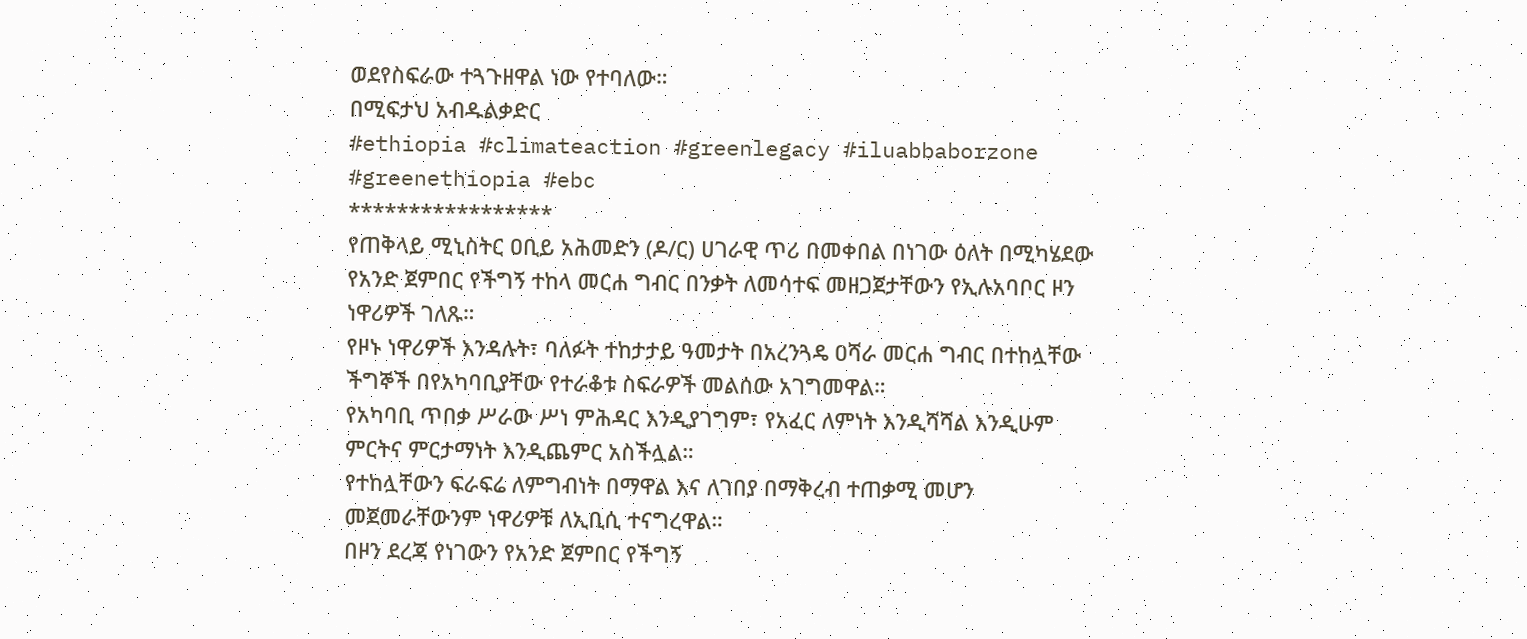ወደየስፍራው ተጓጉዘዋል ነው የተባለው።
በሚፍታህ አብዱልቃድር
#ethiopia #climateaction #greenlegacy #iluabbaborzone #greenethiopia #ebc
*****************
የጠቅላይ ሚኒስትር ዐቢይ አሕመድን (ዶ/ር) ሀገራዊ ጥሪ በመቀበል በነገው ዕለት በሚካሄደው የአንድ ጀምበር የችግኝ ተከላ መርሐ ግብር በንቃት ለመሳተፍ መዘጋጀታቸውን የኢሉአባቦር ዞን ነዋሪዎች ገለጹ።
የዞኑ ነዋሪዎች እንዳሉት፣ ባለፉት ተከታታይ ዓመታት በአረንጓዴ ዐሻራ መርሐ ግብር በተከሏቸው ችግኞች በየአካባቢያቸው የተራቆቱ ስፍራዎች መልሰው አገግመዋል።
የአካባቢ ጥበቃ ሥራው ሥነ ምሕዳር እንዲያገግም፣ የአፈር ለምነት እንዲሻሻል እንዲሁም ምርትና ምርታማነት እንዲጨምር አስችሏል።
የተከሏቸውን ፍራፍሬ ለምግብነት በማዋል እና ለገበያ በማቅረብ ተጠቃሚ መሆን መጀመራቸውንም ነዋሪዎቹ ለኢቢሲ ተናግረዋል።
በዞን ደረጃ የነገውን የአንድ ጀምበር የችግኝ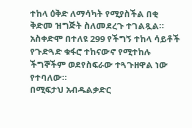ተከላ ዕቅድ ለማሳካት የሚያስችል በቂ ቅድመ ዝግጅት ስለመደረጉ ተገልጿል።
አስቀድሞ በተለዩ 299 የችግኝ ተከላ ሳይቶች የጉድጓድ ቁፋሮ ተከናውኖ የሚተከሉ ችግኞችም ወደየስፍራው ተጓጉዘዋል ነው የተባለው።
በሚፍታህ አብዱልቃድር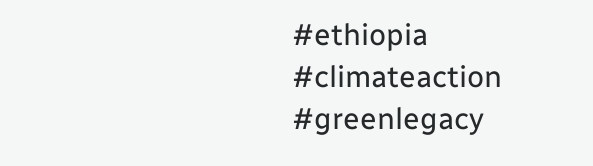#ethiopia #climateaction #greenlegacy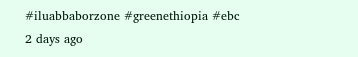#iluabbaborzone #greenethiopia #ebc
2 days ago